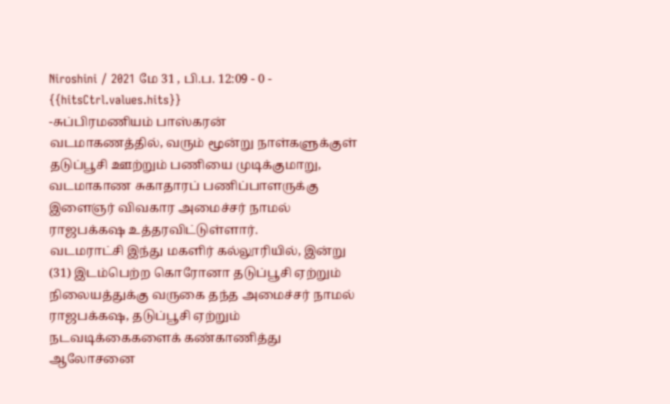Niroshini / 2021 மே 31 , பி.ப. 12:09 - 0 - {{hitsCtrl.values.hits}}
-சுப்பிரமணியம் பாஸ்கரன்
வடமாகணத்தில், வரும் மூன்று நாள்களுக்குள் தடுப்பூசி ஊற்றும் பணியை முடிக்குமாறு, வடமாகாண சுகாதாரப் பணிப்பாளருக்கு இளைஞர் விவகார அமைச்சர் நாமல் ராஜபக்கஷ உத்தரவிட்டுள்ளார்.
வடமராட்சி இந்து மகளிர் கல்லூரியில், இன்று (31) இடம்பெற்ற கொரோனா தடுப்பூசி ஏற்றும் நிலையத்துக்கு வருகை தந்த அமைச்சர் நாமல் ராஜபக்கஷ, தடுப்பூசி ஏற்றும் நடவடிக்கைகளைக் கண்காணித்து ஆலோசனை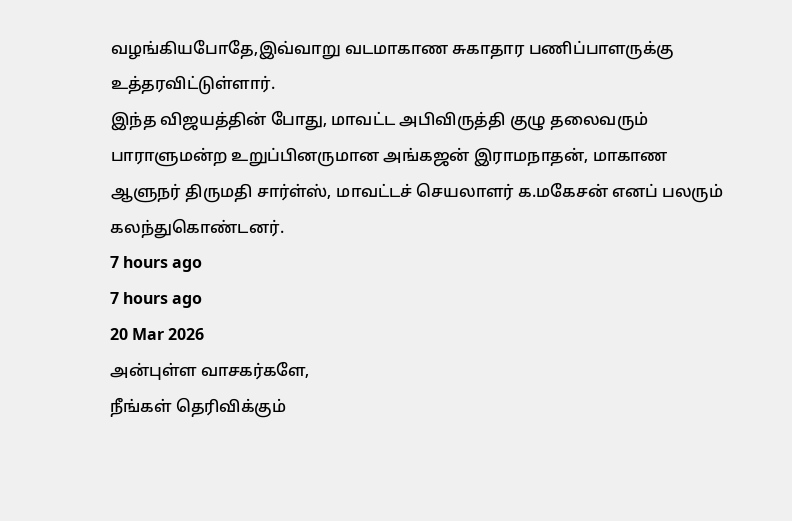வழங்கியபோதே,இவ்வாறு வடமாகாண சுகாதார பணிப்பாளருக்கு உத்தரவிட்டுள்ளார்.
இந்த விஜயத்தின் போது, மாவட்ட அபிவிருத்தி குழு தலைவரும் பாராளுமன்ற உறுப்பினருமான அங்கஜன் இராமநாதன், மாகாண ஆளுநர் திருமதி சார்ள்ஸ், மாவட்டச் செயலாளர் க.மகேசன் எனப் பலரும் கலந்துகொண்டனர்.
7 hours ago
7 hours ago
20 Mar 2026
அன்புள்ள வாசகர்களே,
நீங்கள் தெரிவிக்கும்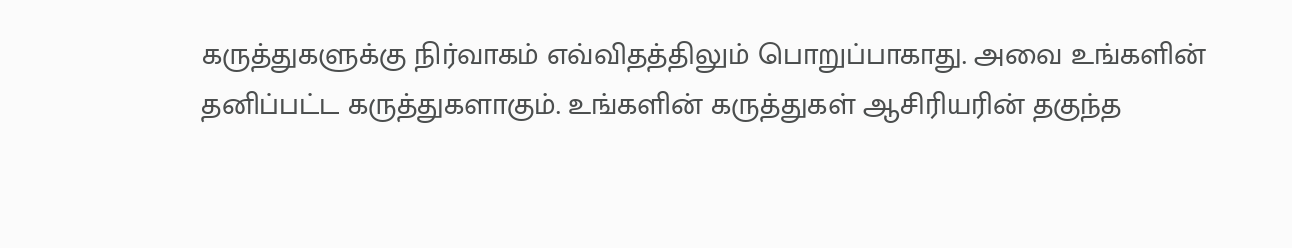கருத்துகளுக்கு நிர்வாகம் எவ்விதத்திலும் பொறுப்பாகாது. அவை உங்களின் தனிப்பட்ட கருத்துகளாகும். உங்களின் கருத்துகள் ஆசிரியரின் தகுந்த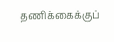தணிக்கைக்குப்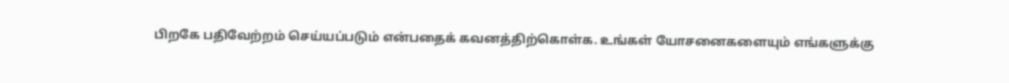பிறகே பதிவேற்றம் செய்யப்படும் என்பதைக் கவனத்திற்கொள்க. உங்கள் யோசனைகளையும் எங்களுக்கு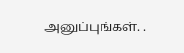அனுப்புங்கள். .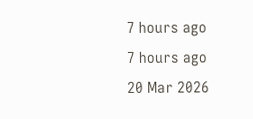7 hours ago
7 hours ago
20 Mar 2026